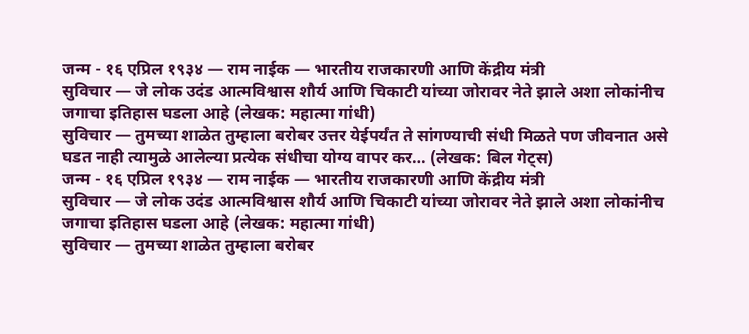जन्म - १६ एप्रिल १९३४ — राम नाईक — भारतीय राजकारणी आणि केंद्रीय मंत्री
सुविचार — जे लोक उदंड आत्मविश्वास शौर्य आणि चिकाटी यांच्या जोरावर नेते झाले अशा लोकांनीच जगाचा इतिहास घडला आहे (लेखक: महात्मा गांधी)
सुविचार — तुमच्या शाळेत तुम्हाला बरोबर उत्तर येईपर्यंत ते सांगण्याची संधी मिळते पण जीवनात असे घडत नाही त्यामुळे आलेल्या प्रत्येक संधीचा योग्य वापर कर… (लेखक: बिल गेट्स)
जन्म - १६ एप्रिल १९३४ — राम नाईक — भारतीय राजकारणी आणि केंद्रीय मंत्री
सुविचार — जे लोक उदंड आत्मविश्वास शौर्य आणि चिकाटी यांच्या जोरावर नेते झाले अशा लोकांनीच जगाचा इतिहास घडला आहे (लेखक: महात्मा गांधी)
सुविचार — तुमच्या शाळेत तुम्हाला बरोबर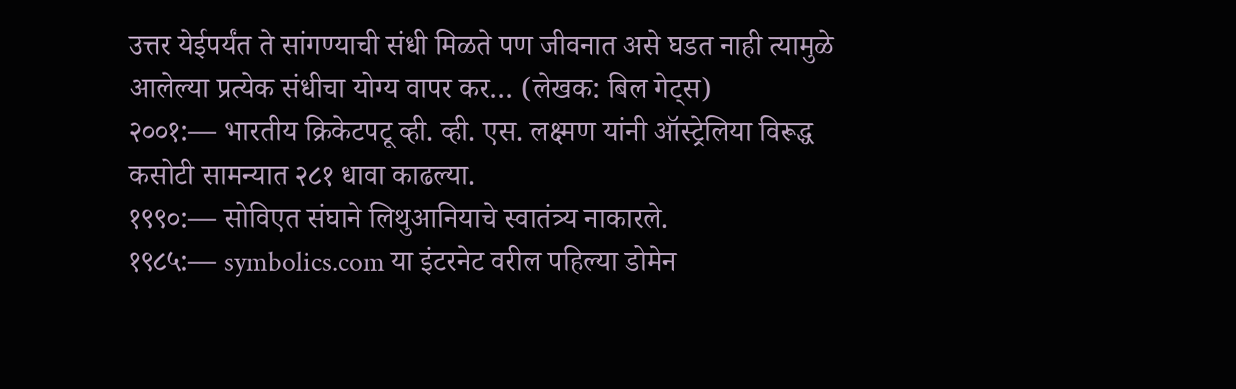उत्तर येईपर्यंत ते सांगण्याची संधी मिळते पण जीवनात असे घडत नाही त्यामुळे आलेल्या प्रत्येक संधीचा योग्य वापर कर… (लेखक: बिल गेट्स)
२००१:— भारतीय क्रिकेटपटू व्ही. व्ही. एस. लक्ष्मण यांनी ऑस्ट्रेलिया विरूद्ध कसोटी सामन्यात २८१ धावा काढल्या.
१९९०:— सोविएत संघाने लिथुआनियाचे स्वातंत्र्य नाकारले.
१९८५:— symbolics.com या इंटरनेट वरील पहिल्या डोमेन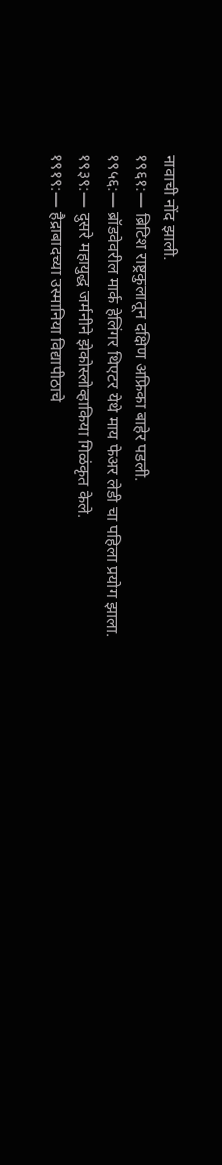नावाची नोंद झाली.
१९६१:— ब्रिटिश राष्ट्रकुलातून दक्षिण अफ्रिका बाहेर पडली.
१९५६:— ब्रॉडवेवरील मार्क हेलिंगर थिएटर येथे माय फेअर लेडी चा पहिला प्रयोग झाला.
१९३९:— दुसरे महायुद्ध जर्मनीने झेकोस्लोव्हाकिया गिळंकृत केले.
१९१९:— हैद्राबादच्या उस्मानिया विद्यापीठाचे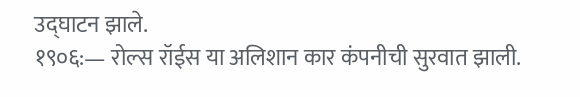उद्घाटन झाले.
१९०६:— रोल्स रॉईस या अलिशान कार कंपनीची सुरवात झाली.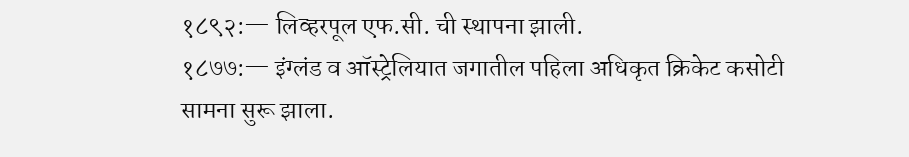१८९२:— लिव्हरपूल एफ.सी. ची स्थापना झाली.
१८७७:— इंग्लंड व ऑस्ट्रेलियात जगातील पहिला अधिकृत क्रिकेट कसोटी सामना सुरू झाला.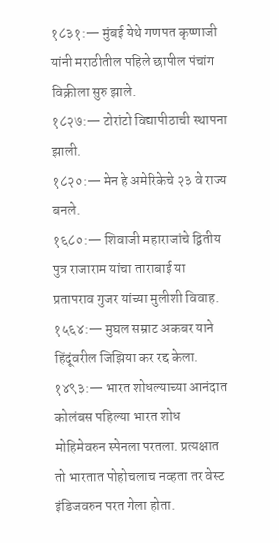१८३१:— मुंबई येथे गणपत कृष्णाजी यांनी मराठीतील पहिले छापील पंचांग विक्रीला सुरु झाले.
१८२७:— टोरांटो विद्यापीठाची स्थापना झाली.
१८२०:— मेन हे अमेरिकेचे २३ वे राज्य बनले.
१६८०:— शिवाजी महाराजांचे द्वितीय पुत्र राजाराम यांचा ताराबाई या प्रतापराव गुजर यांच्या मुलीशी विवाह.
१५६४:— मुघल सम्राट अकबर याने हिंदूंवरील जिझिया कर रद्द केला.
१४९३:— भारत शोधल्याच्या आनंदात कोलंबस पहिल्या भारत शोध मोहिमेवरुन स्पेनला परतला. प्रत्यक्षात तो भारतात पोहोचलाच नव्हता तर वेस्ट इंडिजवरुन परत गेला होता.